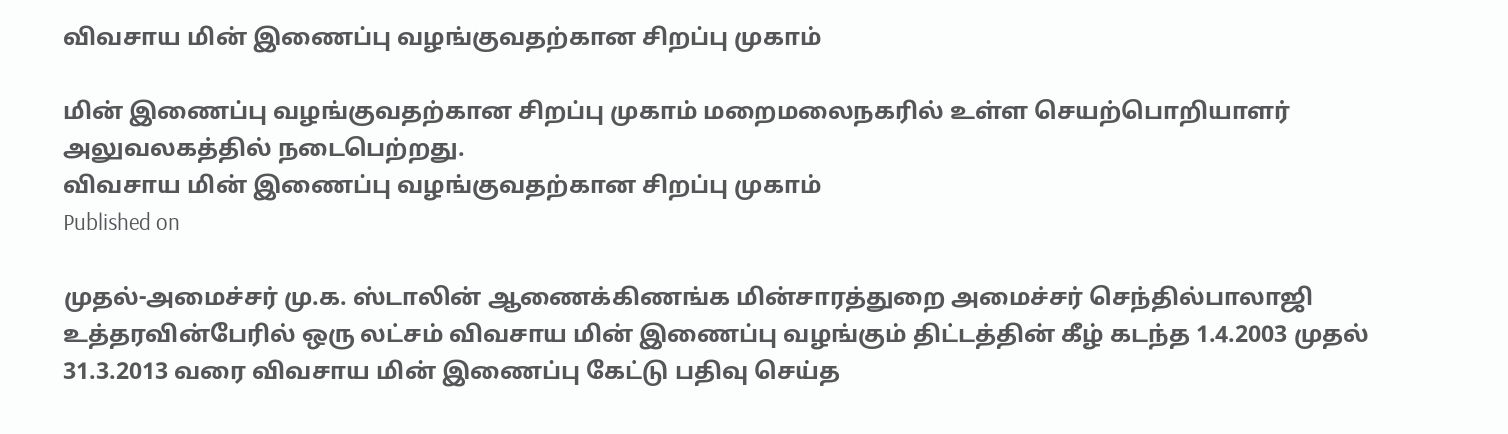விவசாய மின் இணைப்பு வழங்குவதற்கான சிறப்பு முகாம்

மின் இணைப்பு வழங்குவதற்கான சிறப்பு முகாம் மறைமலைநகரில் உள்ள செயற்பொறியாளர் அலுவலகத்தில் நடைபெற்றது.
விவசாய மின் இணைப்பு வழங்குவதற்கான சிறப்பு முகாம்
Published on

முதல்-அமைச்சர் மு.க. ஸ்டாலின் ஆணைக்கிணங்க மின்சாரத்துறை அமைச்சர் செந்தில்பாலாஜி உத்தரவின்பேரில் ஒரு லட்சம் விவசாய மின் இணைப்பு வழங்கும் திட்டத்தின் கீழ் கடந்த 1.4.2003 முதல் 31.3.2013 வரை விவசாய மின் இணைப்பு கேட்டு பதிவு செய்த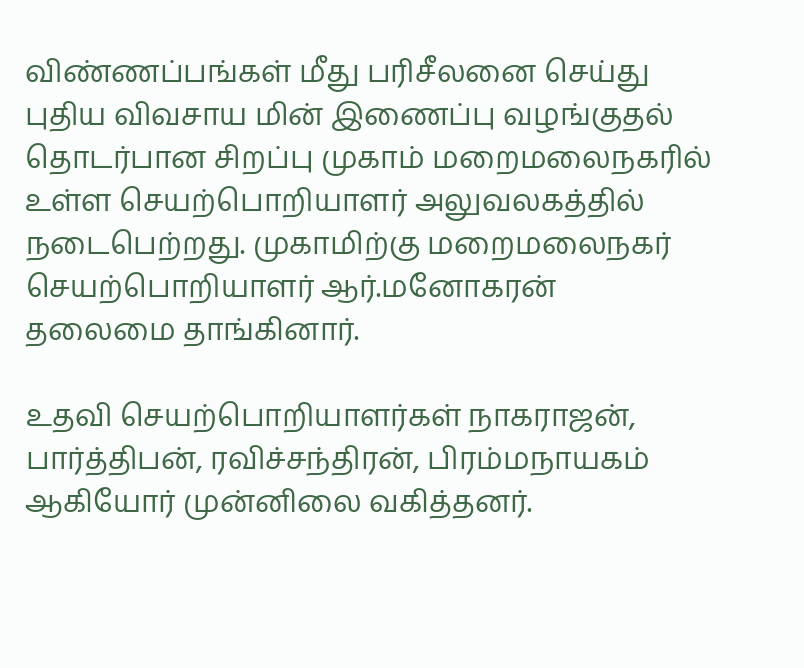விண்ணப்பங்கள் மீது பரிசீலனை செய்து புதிய விவசாய மின் இணைப்பு வழங்குதல் தொடர்பான சிறப்பு முகாம் மறைமலைநகரில் உள்ள செயற்பொறியாளர் அலுவலகத்தில் நடைபெற்றது. முகாமிற்கு மறைமலைநகர் செயற்பொறியாளர் ஆர்.மனோகரன் தலைமை தாங்கினார்.

உதவி செயற்பொறியாளர்கள் நாகராஜன், பார்த்திபன், ரவிச்சந்திரன், பிரம்மநாயகம் ஆகியோர் முன்னிலை வகித்தனர்.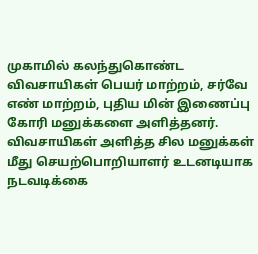முகாமில் கலந்துகொண்ட விவசாயிகள் பெயர் மாற்றம், சர்வே எண் மாற்றம், புதிய மின் இணைப்பு கோரி மனுக்களை அளித்தனர். விவசாயிகள் அளித்த சில மனுக்கள் மீது செயற்பொறியாளர் உடனடியாக நடவடிக்கை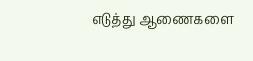எடுத்து ஆணைகளை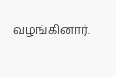வழங்கினார்.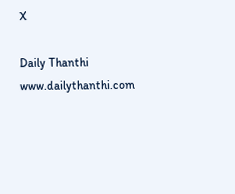X

Daily Thanthi
www.dailythanthi.com